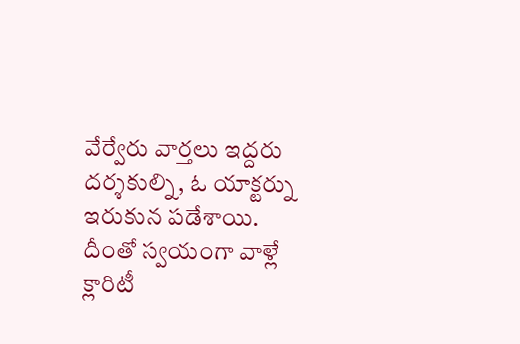వేర్వేరు వార్తలు ఇద్దరు దర్శకుల్ని, ఓ యాక్టర్ను ఇరుకున పడేశాయి. దీంతో స్వయంగా వాళ్లే క్లారిటీ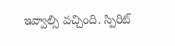ఇవ్వాల్సి వచ్చింది. స్పిరిట్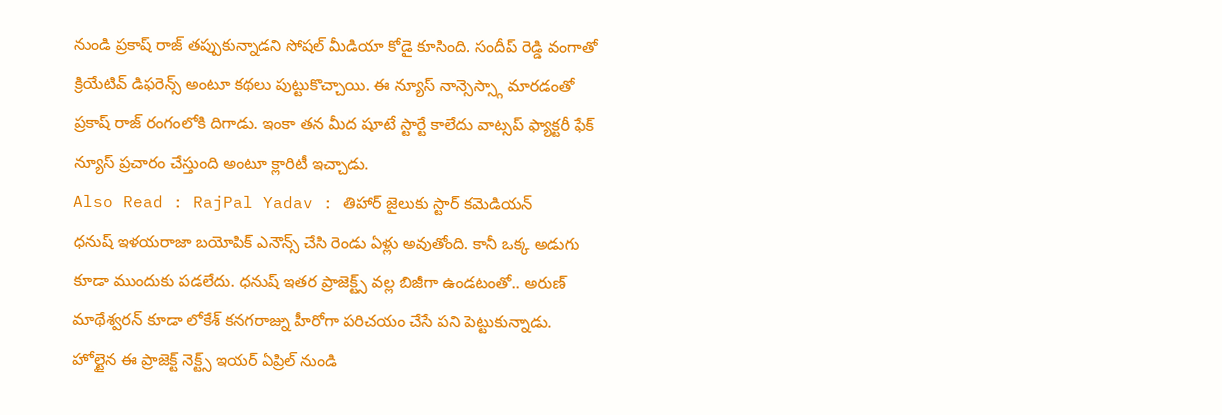నుండి ప్రకాష్ రాజ్ తప్పుకున్నాడని సోషల్ మీడియా కోడై కూసింది. సందీప్ రెడ్డి వంగాతో క్రియేటివ్ డిఫరెన్స్ అంటూ కథలు పుట్టుకొచ్చాయి. ఈ న్యూస్ నాన్సెస్స్గా మారడంతో ప్రకాష్ రాజ్ రంగంలోకి దిగాడు. ఇంకా తన మీద షూటే స్టార్టే కాలేదు వాట్సప్ ఫ్యాక్టరీ ఫేక్ న్యూస్ ప్రచారం చేస్తుంది అంటూ క్లారిటీ ఇచ్చాడు.
Also Read : RajPal Yadav : తిహార్ జైలుకు స్టార్ కమెడియన్
ధనుష్ ఇళయరాజా బయోపిక్ ఎనౌన్స్ చేసి రెండు ఏళ్లు అవుతోంది. కానీ ఒక్క అడుగు కూడా ముందుకు పడలేదు. ధనుష్ ఇతర ప్రాజెక్ట్స్ వల్ల బిజీగా ఉండటంతో.. అరుణ్ మాథేశ్వరన్ కూడా లోకేశ్ కనగరాజ్ను హీరోగా పరిచయం చేసే పని పెట్టుకున్నాడు. హోల్టైన ఈ ప్రాజెక్ట్ నెక్ట్స్ ఇయర్ ఏప్రిల్ నుండి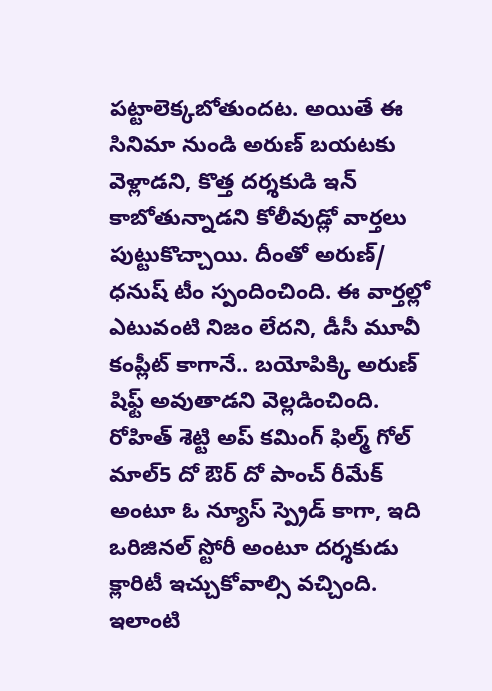పట్టాలెక్కబోతుందట. అయితే ఈ సినిమా నుండి అరుణ్ బయటకు వెళ్లాడని, కొత్త దర్శకుడి ఇన్ కాబోతున్నాడని కోలీవుడ్లో వార్తలు పుట్టుకొచ్చాయి. దీంతో అరుణ్/ ధనుష్ టీం స్పందించింది. ఈ వార్తల్లో ఎటువంటి నిజం లేదని, డీసీ మూవీ కంప్లీట్ కాగానే.. బయోపిక్కి అరుణ్ షిఫ్ట్ అవుతాడని వెల్లడించింది. రోహిత్ శెట్టి అప్ కమింగ్ ఫిల్మ్ గోల్ మాల్5 దో ఔర్ దో పాంచ్ రీమేక్ అంటూ ఓ న్యూస్ స్ప్రెడ్ కాగా, ఇది ఒరిజినల్ స్టోరీ అంటూ దర్శకుడు క్లారిటీ ఇచ్చుకోవాల్సి వచ్చింది. ఇలాంటి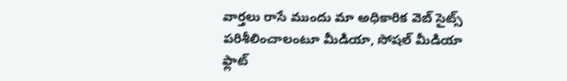వార్తలు రాసే ముందు మా అధికారిక వెబ్ సైట్స్ పరిశీలించాలంటూ మీడియా, సోషల్ మీడియా ఫ్లాట్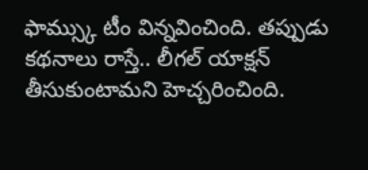ఫామ్స్కు టీం విన్నవించింది. తప్పుడు కథనాలు రాస్తే.. లీగల్ యాక్షన్ తీసుకుంటామని హెచ్చరించింది.